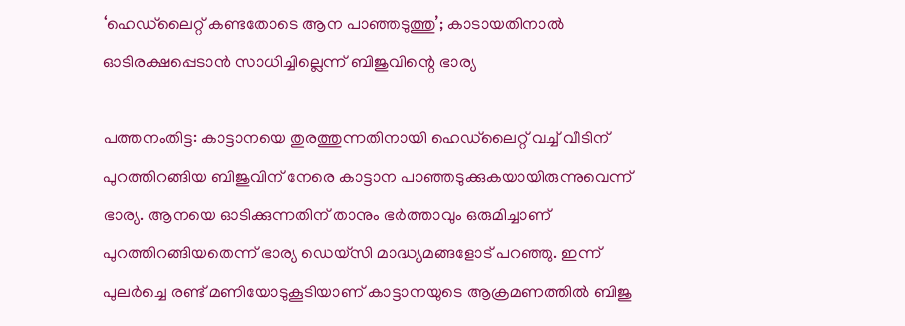‘ഹെഡ്‌ലൈറ്റ് കണ്ടതോടെ ആന പാഞ്ഞടുത്തു’; കാടായതിനാൽ ഓടിരക്ഷപ്പെടാൻ സാധിച്ചില്ലെന്ന് ബിജുവിന്റെ ഭാര്യ

പത്തനംതിട്ട: കാട്ടാനയെ തുരത്തുന്നതിനായി ഹെഡ്‌ലൈറ്റ് വച്ച് വീടിന് പുറത്തിറങ്ങിയ ബിജുവിന് നേരെ കാട്ടാന പാഞ്ഞടുക്കുകയായിരുന്നുവെന്ന് ഭാര്യ. ആനയെ ഓടിക്കുന്നതിന് താനും ഭർത്താവും ഒരുമിച്ചാണ് പുറത്തിറങ്ങിയതെന്ന് ഭാര്യ ഡെയ്‌സി മാദ്ധ്യമങ്ങളോട് പറഞ്ഞു. ഇന്ന് പുലർച്ചെ രണ്ട് മണിയോടുകൂടിയാണ് കാട്ടാനയുടെ ആക്രമണത്തിൽ ബിജു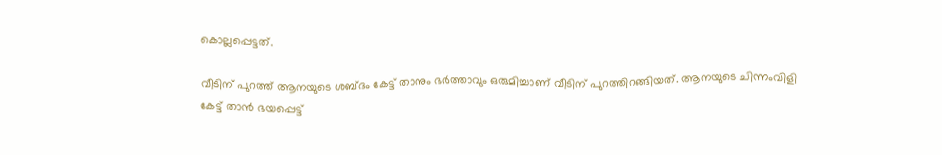കൊല്ലപ്പെട്ടത്.

വീടിന് പുറത്ത് ആനയുടെ ശബ്ദം കേട്ട് താനും ഭർത്താവും ഒരുമിച്ചാണ് വീടിന് പുറത്തിറങ്ങിയത്. ആനയുടെ ചിന്നംവിളി കേട്ട് താൻ ഭയപ്പെട്ട്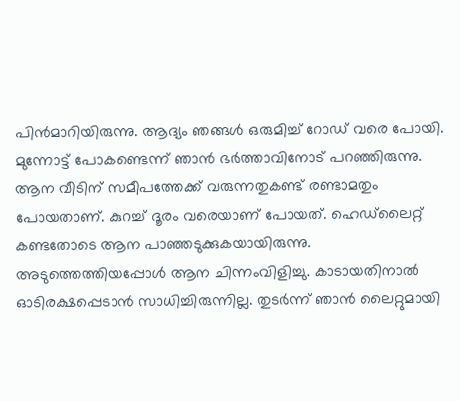പിൻമാറിയിരുന്നു. ആദ്യം ഞങ്ങൾ ഒരുമിച്ച് റോഡ് വരെ പോയി. മുന്നോട്ട് പോകണ്ടെന്ന് ഞാൻ ഭർത്താവിനോട് പറഞ്ഞിരുന്നു. ആന വീടിന് സമീപത്തേക്ക് വരുന്നതുകണ്ട് രണ്ടാമതും പോയതാണ്. കുറച്ച് ദൂരം വരെയാണ് പോയത്. ഹെഡ്‌ലൈറ്റ് കണ്ടതോടെ ആന പാഞ്ഞടുക്കുകയായിരുന്നു. അടുത്തെത്തിയപ്പോൾ ആന ചിന്നംവിളിച്ചു. കാടായതിനാൽ ഓടിരക്ഷപ്പെടാൻ സാധിച്ചിരുന്നില്ല. തുടർന്ന് ഞാൻ ലൈറ്റുമായി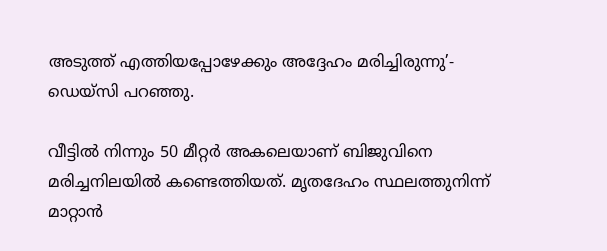അടുത്ത് എത്തിയപ്പോഴേക്കും അദ്ദേഹം മരിച്ചിരുന്നു’- ഡെയ്‌സി പറഞ്ഞു.

വീട്ടിൽ നിന്നും 50 മീറ്റർ അകലെയാണ് ബിജുവിനെ മരിച്ചനിലയിൽ കണ്ടെത്തിയത്. മൃതദേഹം സ്ഥലത്തുനിന്ന് മാറ്റാൻ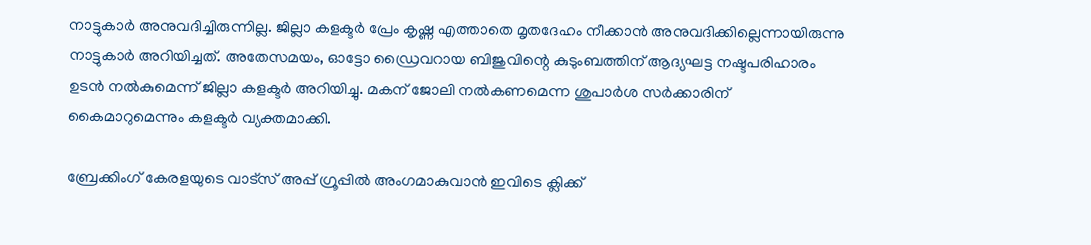നാട്ടുകാർ അനുവദിച്ചിരുന്നില്ല. ജില്ലാ കളക്ടർ പ്രേം കൃഷ്ണ എത്താതെ മൃതദേഹം നീക്കാൻ അനുവദിക്കില്ലെന്നായിരുന്നു നാട്ടുകാർ അറിയിച്ചത്. അതേസമയം, ഓട്ടോ ‌ഡ്രൈവറായ ബിജുവിന്റെ കുടുംബത്തിന് ആദ്യഘട്ട നഷ്ടപരിഹാരം ഉടൻ നൽകുമെന്ന് ജില്ലാ കളക്ടർ അറിയിച്ചു. മകന് ജോലി നൽകണമെന്ന ശുപാർശ സർക്കാരിന് കൈമാറുമെന്നും കളക്ടർ വ്യക്തമാക്കി.

ബ്രേക്കിംഗ് കേരളയുടെ വാട്സ് അപ്പ് ഗ്രൂപ്പിൽ അംഗമാകുവാൻ ഇവിടെ ക്ലിക്ക്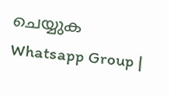ചെയ്യുക Whatsapp Group |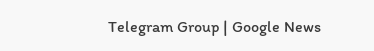Telegram Group | Google News